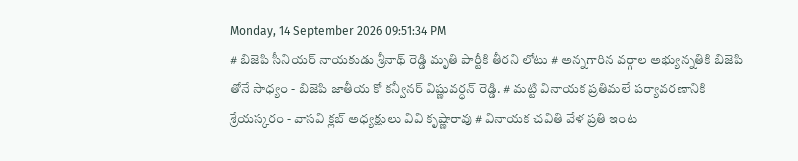Monday, 14 September 2026 09:51:34 PM
# బిజెపి సీనియర్ నాయకుడు శ్రీనాథ్ రెడ్డి మృతి పార్టీకి తీరని లోటు # అన్నగారిన వర్గాల అభ్యున్నతికి బిజెపి తోనే సాధ్యం - బిజెపి జాతీయ కో కన్వీనర్ విష్ణువర్ధన్ రెడ్డి. # మట్టి వినాయక ప్రతిమలే పర్యావరణానికి శ్రేయస్కరం - వాసవి క్లబ్ అధ్యక్షులు వివి కృష్ణారావు # వినాయక చవితి వేళ ప్రతి ఇంట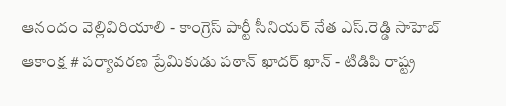ఆనందం వెల్లివిరియాలి - కాంగ్రెస్ పార్టీ సీనియర్ నేత ఎస్.రెడ్డి సాహెబ్ ఆకాంక్ష # పర్యావరణ ప్రేమికుడు పఠాన్ ఖాదర్ ఖాన్ - టిడిపి రాష్ట్ర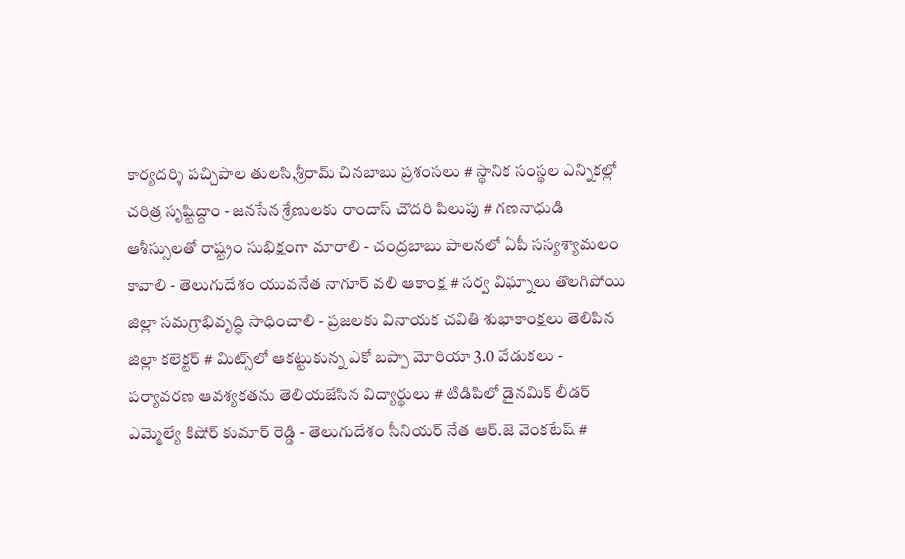కార్యదర్శి పచ్చిపాల తులసి,శ్రీరామ్ చినబాబు ప్రశంసలు # స్థానిక సంస్థల ఎన్నికల్లో చరిత్ర సృష్టిద్దాం - జనసేన శ్రేణులకు రాందాస్ చౌదరి పిలుపు # గణనాధుడి ఆశీస్సులతో రాష్ట్రం సుభిక్షంగా మారాలి - చంద్రబాబు పాలనలో ఏపీ సస్యశ్యామలం కావాలి - తెలుగుదేశం యువనేత నాగూర్ వలి ఆకాంక్ష # సర్వ విఘ్నాలు తొలగిపోయి జిల్లా సమగ్రాభివృద్ధి సాధించాలి - ప్రజలకు వినాయక చవితి శుభాకాంక్షలు తెలిపిన జిల్లా కలెక్టర్ # మిట్స్‌లో ఆకట్టుకున్న ఎకో బప్పా మోరియా 3.0 వేడుకలు - పర్యావరణ ఆవశ్యకతను తెలియజేసిన విద్యార్థులు # టిడిపిలో డైనమిక్ లీడర్ ఎమ్మెల్యే కిషోర్ కుమార్ రెడ్డి - తెలుగుదేశం సీనియర్ నేత ఆర్.జె వెంకటేష్ #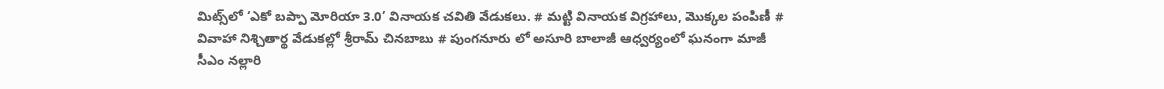మిట్స్‌లో ‘ఎకో బప్పా మోరియా 3.0’ వినాయక చవితి వేడుకలు. # మట్టి వినాయక విగ్రహాలు, మొక్కల పంపిణీ # వివాహా నిశ్చితార్థ వేడుకల్లో శ్రీరామ్ చినబాబు # పుంగనూరు లో అసూరి బాలాజీ ఆధ్వర్యంలో ఘనంగా మాజీ సీఎం నల్లారి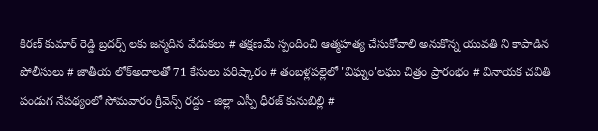కిరణ్ కుమార్ రెడ్డి బ్రదర్స్ లకు జన్మదిన వేడుకలు # తక్షణమే స్పందించి ఆత్మహత్య చేసుకోవాలి అనుకొన్న యువతి ని కాపాడిన పోలీసులు # జాతీయ లోక్అదాలతో 71 కేసులు పరిష్కారం # తంబళ్లపల్లెలో 'విఘ్నం'లఘు చిత్రం ప్రారంభం # వినాయక చవితి పండుగ నేపథ్యంలో సోమవారం గ్రీవెన్స్ రద్దు - జిల్లా ఎస్పీ ధీరజ్ కునుబిల్లి #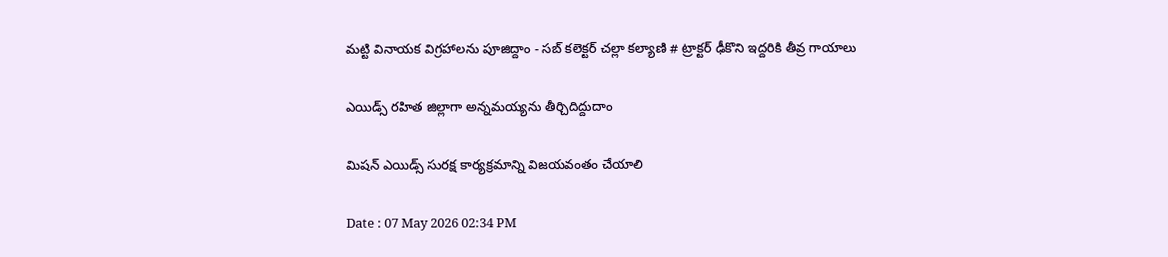మట్టి వినాయక విగ్రహాలను పూజిద్దాం - సబ్ కలెక్టర్ చల్లా కల్యాణి # ట్రాక్టర్ ఢీకొని ఇద్దరికి తీవ్ర గాయాలు

ఎయిడ్స్ రహిత జిల్లాగా అన్నమయ్యను తీర్చిదిద్దుదాం

మిషన్ ఎయిడ్స్ సురక్ష కార్యక్రమాన్ని విజయవంతం చేయాలి

Date : 07 May 2026 02:34 PM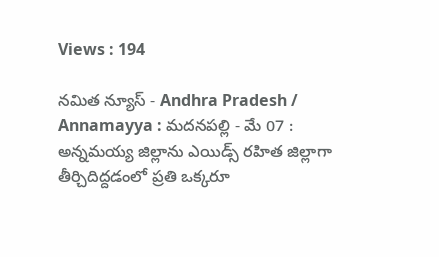Views : 194

నమిత న్యూస్ - Andhra Pradesh / Annamayya : మదనపల్లి - మే 07 : అన్నమయ్య జిల్లాను ఎయిడ్స్ రహిత జిల్లాగా తీర్చిదిద్దడంలో ప్రతి ఒక్కరూ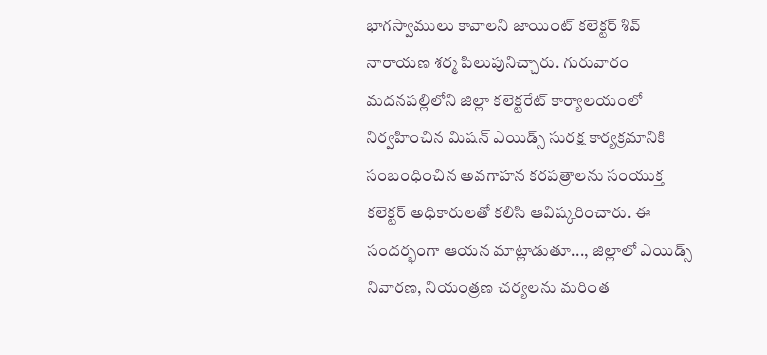భాగస్వాములు కావాలని జాయింట్ కలెక్టర్ శివ్ నారాయణ శర్మ పిలుపునిచ్చారు. గురువారం మదనపల్లిలోని జిల్లా కలెక్టరేట్ కార్యాలయంలో నిర్వహించిన మిషన్ ఎయిడ్స్ సురక్ష కార్యక్రమానికి సంబంధించిన అవగాహన కరపత్రాలను సంయుక్త కలెక్టర్ అధికారులతో కలిసి ఆవిష్కరించారు. ఈ సందర్భంగా ఆయన మాట్లాడుతూ..., జిల్లాలో ఎయిడ్స్ నివారణ, నియంత్రణ చర్యలను మరింత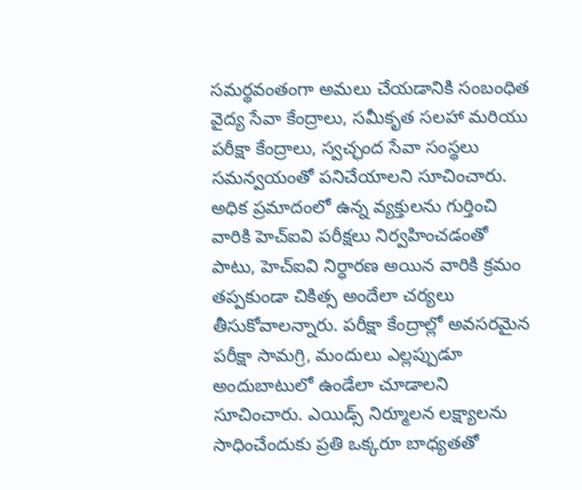సమర్థవంతంగా అమలు చేయడానికి సంబంధిత వైద్య సేవా కేంద్రాలు, సమీకృత సలహా మరియు పరీక్షా కేంద్రాలు, స్వచ్ఛంద సేవా సంస్థలు సమన్వయంతో పనిచేయాలని సూచించారు. అధిక ప్రమాదంలో ఉన్న వ్యక్తులను గుర్తించి వారికి హెచ్ఐవి పరీక్షలు నిర్వహించడంతో పాటు, హెచ్ఐవి నిర్ధారణ అయిన వారికి క్రమం తప్పకుండా చికిత్స అందేలా చర్యలు తీసుకోవాలన్నారు. పరీక్షా కేంద్రాల్లో అవసరమైన పరీక్షా సామగ్రి, మందులు ఎల్లప్పుడూ అందుబాటులో ఉండేలా చూడాలని సూచించారు. ఎయిడ్స్ నిర్మూలన లక్ష్యాలను సాధించేందుకు ప్రతి ఒక్కరూ బాధ్యతతో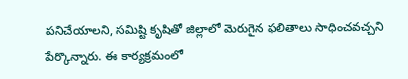పనిచేయాలని, సమిష్టి కృషితో జిల్లాలో మెరుగైన ఫలితాలు సాధించవచ్చని పేర్కొన్నారు. ఈ కార్యక్రమంలో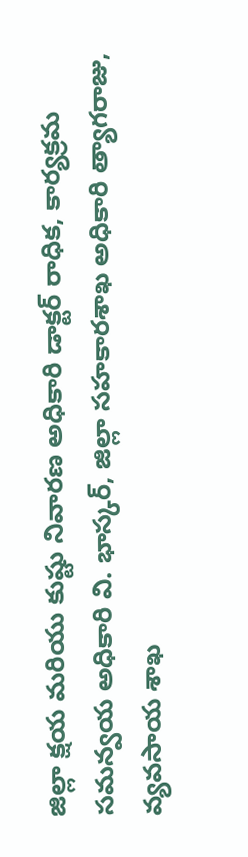జిల్లా క్షయ మరియు కుష్టు నివారణ అధికారి డాక్టర్ రాధిక, కార్యక్రమ సమన్వయ అధికారి వి. భాస్కర్, జిల్లా సహకారశాఖ అధికారి త్యాగరాజు, వ్యవసాయ శాఖ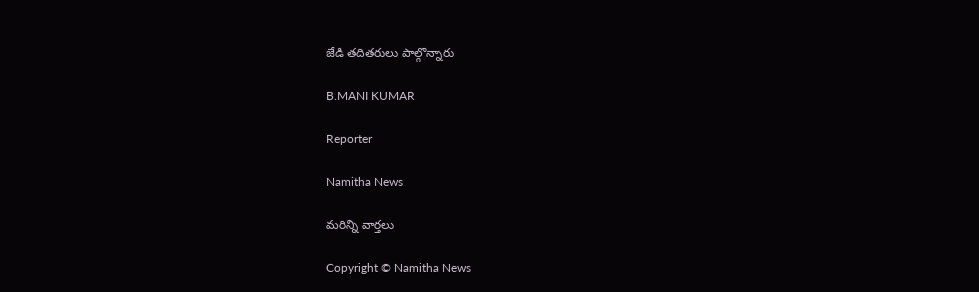జేడి తదితరులు పాల్గొన్నారు

B.MANI KUMAR

Reporter

Namitha News

మరిన్ని వార్తలు

Copyright © Namitha News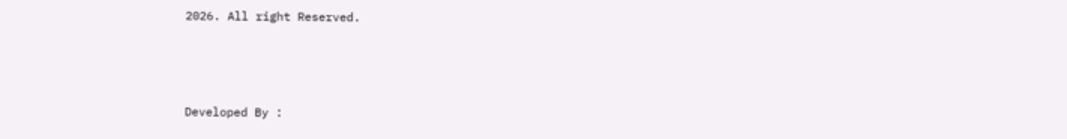2026. All right Reserved.



Developed By :